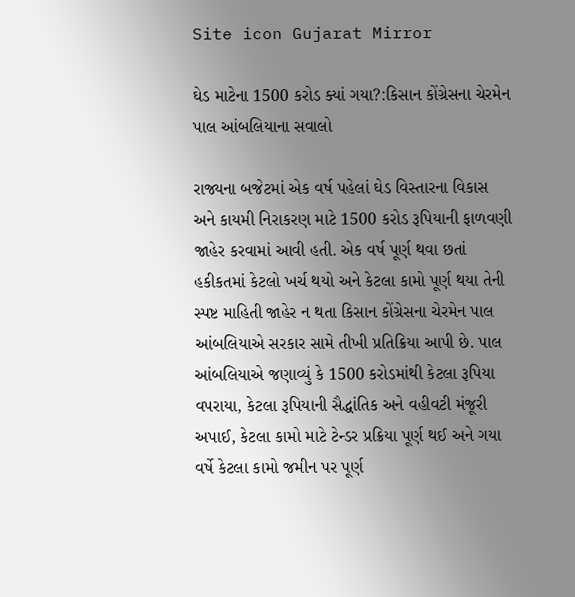Site icon Gujarat Mirror

ઘેડ માટેના 1500 કરોડ ક્યાં ગયા?:કિસાન કોંગ્રેસના ચેરમેન પાલ આંબલિયાના સવાલો

રાજ્યના બજેટમાં એક વર્ષ પહેલાં ઘેડ વિસ્તારના વિકાસ અને કાયમી નિરાકરણ માટે 1500 કરોડ રૂપિયાની ફાળવણી જાહેર કરવામાં આવી હતી. એક વર્ષ પૂર્ણ થવા છતાં હકીકતમાં કેટલો ખર્ચ થયો અને કેટલા કામો પૂર્ણ થયા તેની સ્પષ્ટ માહિતી જાહેર ન થતા કિસાન કોંગ્રેસના ચેરમેન પાલ આંબલિયાએ સરકાર સામે તીખી પ્રતિક્રિયા આપી છે. પાલ આંબલિયાએ જણાવ્યું કે 1500 કરોડમાંથી કેટલા રૂપિયા વપરાયા, કેટલા રૂપિયાની સૈદ્ધાંતિક અને વહીવટી મંજૂરી અપાઈ, કેટલા કામો માટે ટેન્ડર પ્રક્રિયા પૂર્ણ થઈ અને ગયા વર્ષે કેટલા કામો જમીન પર પૂર્ણ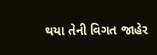થયા તેની વિગત જાહેર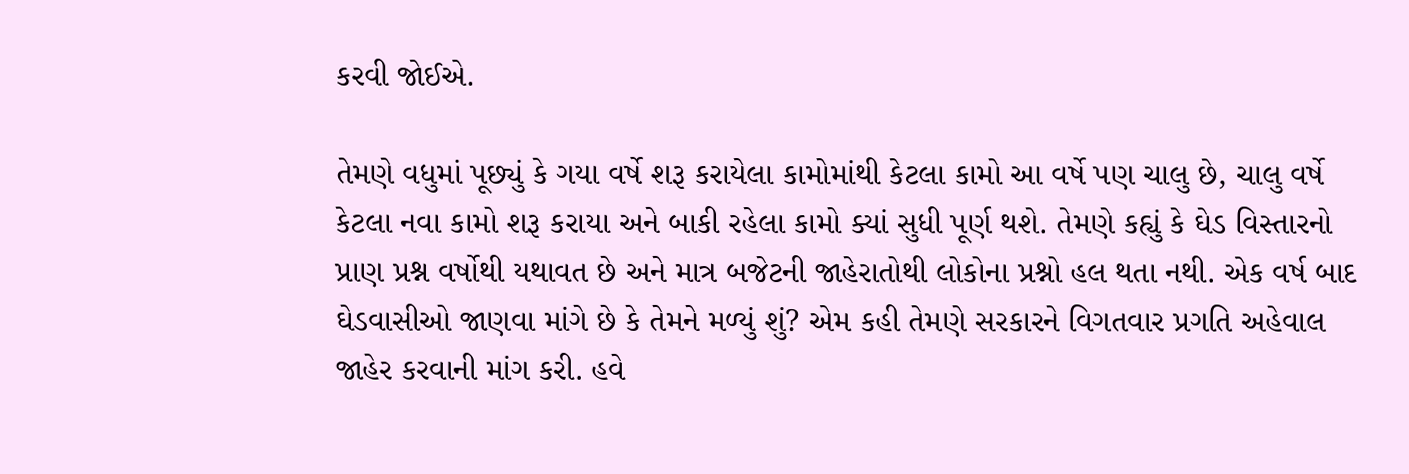કરવી જોઈએ.

તેમણે વધુમાં પૂછ્યું કે ગયા વર્ષે શરૂ કરાયેલા કામોમાંથી કેટલા કામો આ વર્ષે પણ ચાલુ છે, ચાલુ વર્ષે કેટલા નવા કામો શરૂ કરાયા અને બાકી રહેલા કામો ક્યાં સુધી પૂર્ણ થશે. તેમણે કહ્યું કે ઘેડ વિસ્તારનો પ્રાણ પ્રશ્ન વર્ષોથી યથાવત છે અને માત્ર બજેટની જાહેરાતોથી લોકોના પ્રશ્નો હલ થતા નથી. એક વર્ષ બાદ ઘેડવાસીઓ જાણવા માંગે છે કે તેમને મળ્યું શું? એમ કહી તેમણે સરકારને વિગતવાર પ્રગતિ અહેવાલ જાહેર કરવાની માંગ કરી. હવે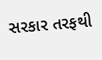સરકાર તરફથી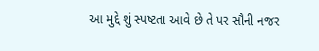આ મુદ્દે શું સ્પષ્ટતા આવે છે તે પર સૌની નજર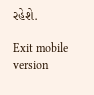રહેશે.

Exit mobile version